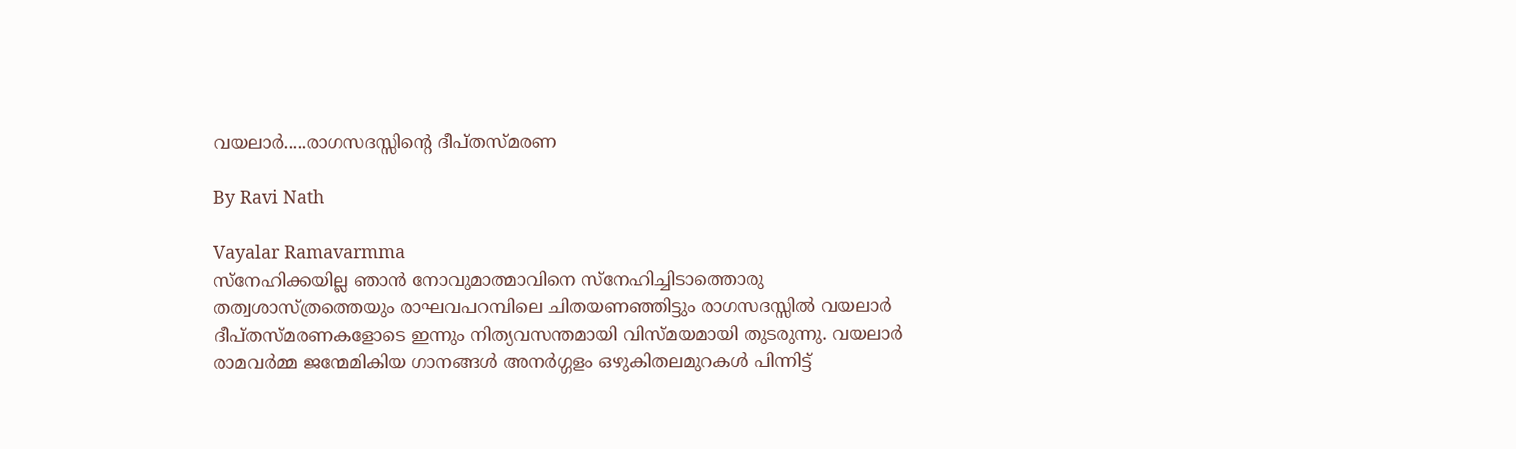വയലാര്‍.....രാഗസദസ്സിന്റെ ദീപ്തസ്മരണ

By Ravi Nath

Vayalar Ramavarmma
സ്‌നേഹിക്കയില്ല ഞാന്‍ നോവുമാത്മാവിനെ സ്‌നേഹിച്ചിടാത്തൊരു തത്വശാസ്ത്രത്തെയും രാഘവപറമ്പിലെ ചിതയണഞ്ഞിട്ടും രാഗസദസ്സില്‍ വയലാര്‍ ദീപ്തസ്മരണകളോടെ ഇന്നും നിത്യവസന്തമായി വിസ്മയമായി തുടരുന്നു. വയലാര്‍ രാമവര്‍മ്മ ജന്മേമികിയ ഗാനങ്ങള്‍ അനര്‍ഗ്ഗളം ഒഴുകിതലമുറകള്‍ പിന്നിട്ട്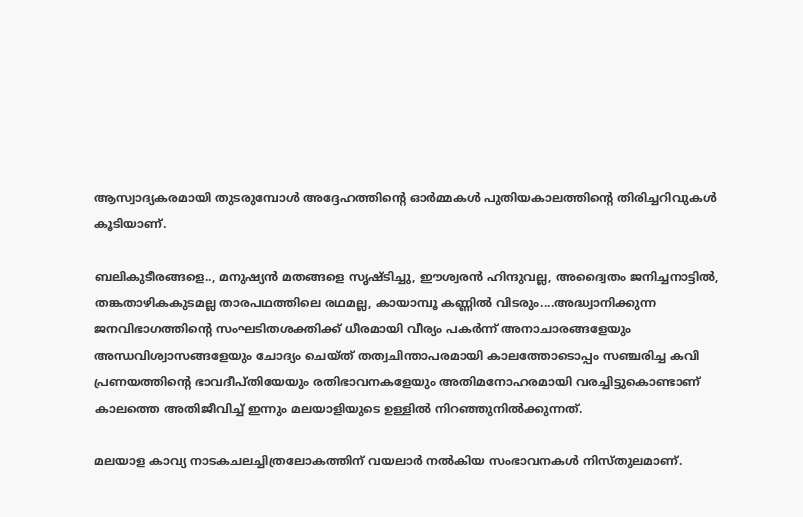ആസ്വാദ്യകരമായി തുടരുമ്പോള്‍ അദ്ദേഹത്തിന്റെ ഓര്‍മ്മകള്‍ പുതിയകാലത്തിന്റെ തിരിച്ചറിവുകള്‍ കൂടിയാണ്.

ബലികുടീരങ്ങളെ.., മനുഷ്യന്‍ മതങ്ങളെ സൃഷ്ടിച്ചു, ഈശ്വരന്‍ ഹിന്ദുവല്ല, അദ്വൈതം ജനിച്ചനാട്ടില്‍, തങ്കതാഴികകുടമല്ല താരപഥത്തിലെ രഥമല്ല, കായാമ്പൂ കണ്ണില്‍ വിടരും....അദ്ധ്വാനിക്കുന്ന ജനവിഭാഗത്തിന്റെ സംഘടിതശക്തിക്ക് ധീരമായി വീര്യം പകര്‍ന്ന് അനാചാരങ്ങളേയും അന്ധവിശ്വാസങ്ങളേയും ചോദ്യം ചെയ്ത് തത്വചിന്താപരമായി കാലത്തോടൊപ്പം സഞ്ചരിച്ച കവി പ്രണയത്തിന്റെ ഭാവദീപ്തിയേയും രതിഭാവനകളേയും അതിമനോഹരമായി വരച്ചിട്ടുകൊണ്ടാണ് കാലത്തെ അതിജീവിച്ച് ഇന്നും മലയാളിയുടെ ഉള്ളില്‍ നിറഞ്ഞുനില്‍ക്കുന്നത്.

മലയാള കാവ്യ നാടകചലച്ചിത്രലോകത്തിന് വയലാര്‍ നല്‍കിയ സംഭാവനകള്‍ നിസ്തുലമാണ്.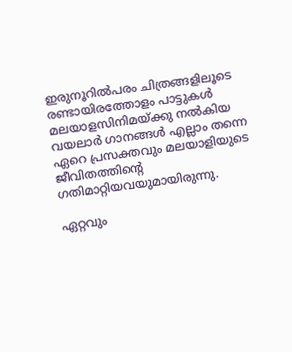ഇരുനൂറില്‍പരം ചിത്രങ്ങളിലൂടെ രണ്ടായിരത്തോളം പാട്ടുകള്‍ മലയാളസിനിമയ്ക്കു നല്‍കിയ വയലാര്‍ ഗാനങ്ങള്‍ എല്ലാം തന്നെ ഏറെ പ്രസക്തവും മലയാളിയുടെ ജീവിതത്തിന്റെ ഗതിമാറ്റിയവയുമായിരുന്നു.

ഏറ്റവും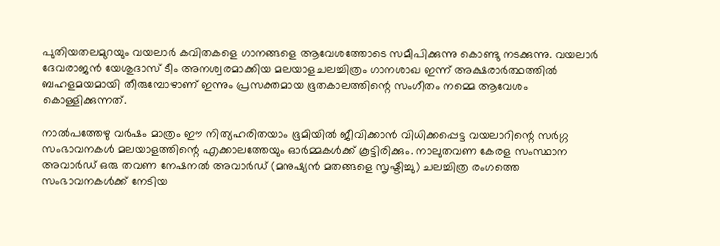പുതിയതലമുറയും വയലാര്‍ കവിതകളെ ഗാനങ്ങളെ ആവേശത്തോടെ സമീപിക്കുന്നു കൊണ്ടു നടക്കുന്നു. വയലാര്‍ ദേവരാജന്‍ യേശുദാസ് ടീം അനശ്വരമാക്കിയ മലയാളചലച്ചിത്രം ഗാനശാഖ ഇന്ന് അക്ഷരാര്‍ത്ഥത്തില്‍ ബഹളമയമായി തീരുമ്പോഴാണ് ഇന്നും പ്രസക്തമായ ഭൂതകാലത്തിന്റെ സംഗീതം നമ്മെ ആവേശം കൊള്ളിക്കുന്നത്.

നാല്‍പത്തേഴു വര്‍ഷം മാത്രം ഈ നിത്യഹരിതയാം ഭൂമിയില്‍ ജീവിക്കാന്‍ വിധിക്കപ്പെട്ട വയലാറിന്റെ സര്‍ഗ്ഗ സംഭാവനകള്‍ മലയാളത്തിന്റെ എക്കാലത്തേയും ഓര്‍മ്മകള്‍ക്ക് കൂട്ടിരിക്കും. നാലുതവണ കേരള സംസ്ഥാന അവാര്‍ഡ് ഒരു തവണ നേഷനല്‍ അവാര്‍ഡ് (മനുഷ്യന്‍ മതങ്ങളെ സൃഷ്ടിച്ചു) ചലച്ചിത്ര രംഗത്തെ സംഭാവനകള്‍ക്ക് നേടിയ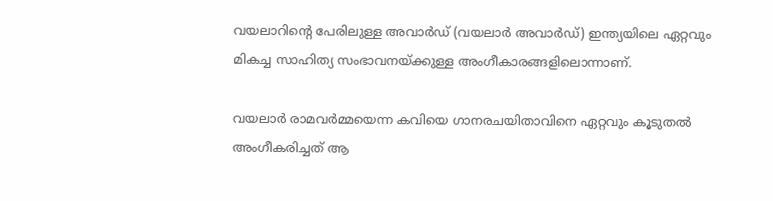വയലാറിന്റെ പേരിലുള്ള അവാര്‍ഡ് (വയലാര്‍ അവാര്‍ഡ്) ഇന്ത്യയിലെ ഏറ്റവും മികച്ച സാഹിത്യ സംഭാവനയ്ക്കുള്ള അംഗീകാരങ്ങളിലൊന്നാണ്.

വയലാര്‍ രാമവര്‍മ്മയെന്ന കവിയെ ഗാനരചയിതാവിനെ ഏറ്റവും കൂടുതല്‍ അംഗീകരിച്ചത് ആ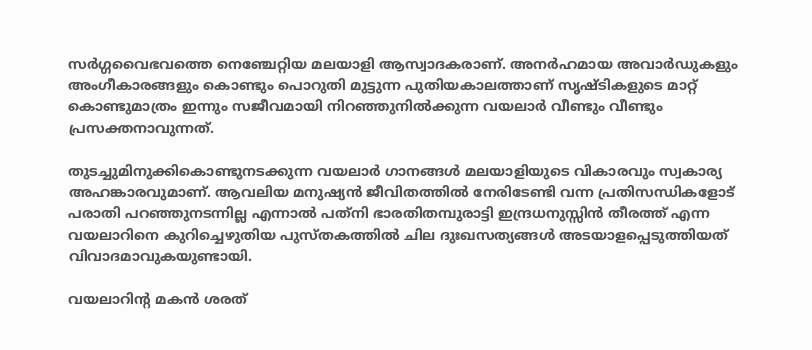സര്‍ഗ്ഗവൈഭവത്തെ നെഞ്ചേറ്റിയ മലയാളി ആസ്വാദകരാണ്. അനര്‍ഹമായ അവാര്‍ഡുകളും അംഗീകാരങ്ങളും കൊണ്ടും പൊറുതി മുട്ടുന്ന പുതിയകാലത്താണ് സൃഷ്ടികളുടെ മാറ്റ് കൊണ്ടുമാത്രം ഇന്നും സജീവമായി നിറഞ്ഞുനില്‍ക്കുന്ന വയലാര്‍ വീണ്ടും വീണ്ടും പ്രസക്തനാവുന്നത്.

തുടച്ചുമിനുക്കികൊണ്ടുനടക്കുന്ന വയലാര്‍ ഗാനങ്ങള്‍ മലയാളിയുടെ വികാരവും സ്വകാര്യ അഹങ്കാരവുമാണ്. ആവലിയ മനുഷ്യന്‍ ജീവിതത്തില്‍ നേരിടേണ്ടി വന്ന പ്രതിസന്ധികളോട് പരാതി പറഞ്ഞുനടന്നില്ല എന്നാല്‍ പത്‌നി ഭാരതിതമ്പുരാട്ടി ഇന്ദ്രധനുസ്സിന്‍ തീരത്ത് എന്ന വയലാറിനെ കുറിച്ചെഴുതിയ പുസ്തകത്തില്‍ ചില ദുഃഖസത്യങ്ങള്‍ അടയാളപ്പെടുത്തിയത് വിവാദമാവുകയുണ്ടായി.

വയലാറിന്റ മകന്‍ ശരത്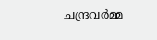ചന്ദ്രവര്‍മ്മ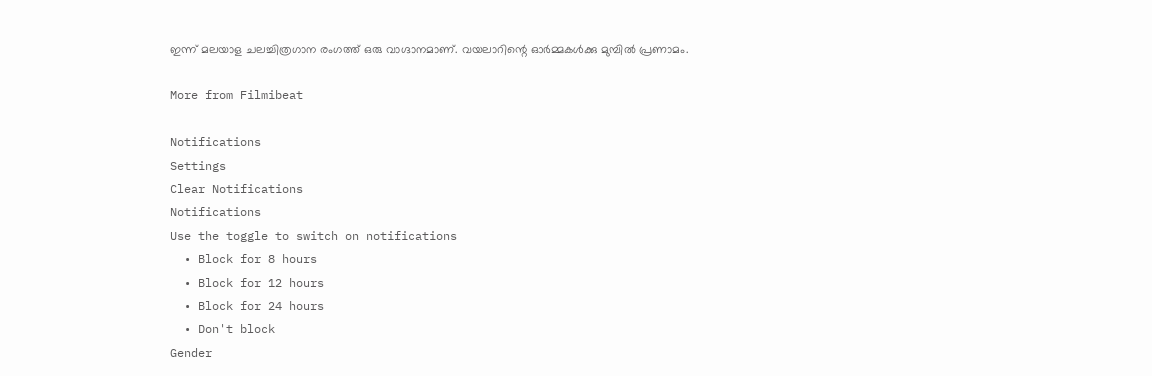ഇന്ന് മലയാള ചലച്ചിത്രഗാന രംഗത്ത് ഒരു വാഗ്ദാനമാണ്. വയലാറിന്റെ ഓര്‍മ്മകള്‍ക്കു മുമ്പില്‍ പ്രണാമം.

More from Filmibeat

Notifications
Settings
Clear Notifications
Notifications
Use the toggle to switch on notifications
  • Block for 8 hours
  • Block for 12 hours
  • Block for 24 hours
  • Don't block
Gender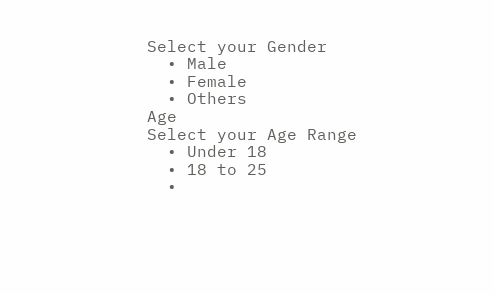Select your Gender
  • Male
  • Female
  • Others
Age
Select your Age Range
  • Under 18
  • 18 to 25
  •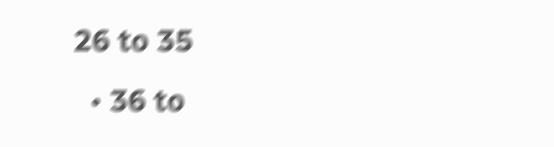26 to 35
  • 36 to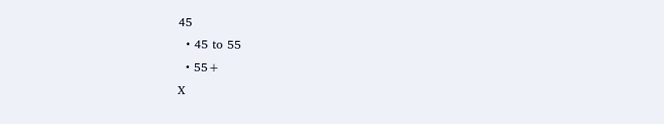45
  • 45 to 55
  • 55+
X